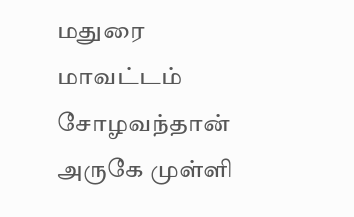மதுரை மாவட்டம் சோழவந்தான் அருகே முள்ளி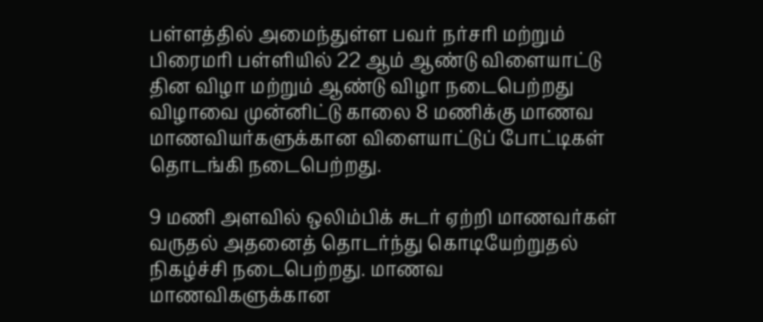பள்ளத்தில் அமைந்துள்ள பவர் நர்சரி மற்றும் பிரைமரி பள்ளியில் 22 ஆம் ஆண்டு விளையாட்டு தின விழா மற்றும் ஆண்டு விழா நடைபெற்றது விழாவை முன்னிட்டு காலை 8 மணிக்கு மாணவ மாணவியர்களுக்கான விளையாட்டுப் போட்டிகள் தொடங்கி நடைபெற்றது.

9 மணி அளவில் ஒலிம்பிக் சுடர் ஏற்றி மாணவர்கள் வருதல் அதனைத் தொடர்ந்து கொடியேற்றுதல் நிகழ்ச்சி நடைபெற்றது. மாணவ மாணவிகளுக்கான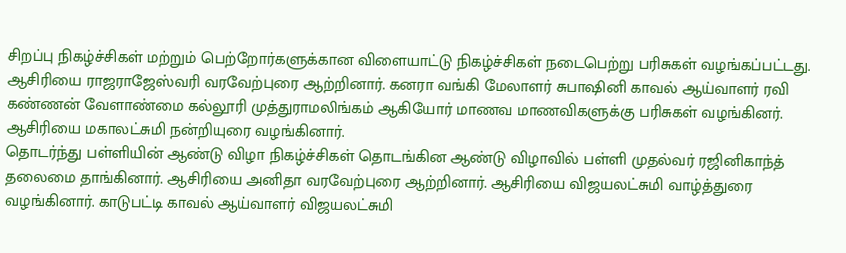சிறப்பு நிகழ்ச்சிகள் மற்றும் பெற்றோர்களுக்கான விளையாட்டு நிகழ்ச்சிகள் நடைபெற்று பரிசுகள் வழங்கப்பட்டது. ஆசிரியை ராஜராஜேஸ்வரி வரவேற்புரை ஆற்றினார். கனரா வங்கி மேலாளர் சுபாஷினி காவல் ஆய்வாளர் ரவி கண்ணன் வேளாண்மை கல்லூரி முத்துராமலிங்கம் ஆகியோர் மாணவ மாணவிகளுக்கு பரிசுகள் வழங்கினர். ஆசிரியை மகாலட்சுமி நன்றியுரை வழங்கினார்.
தொடர்ந்து பள்ளியின் ஆண்டு விழா நிகழ்ச்சிகள் தொடங்கின ஆண்டு விழாவில் பள்ளி முதல்வர் ரஜினிகாந்த் தலைமை தாங்கினார். ஆசிரியை அனிதா வரவேற்புரை ஆற்றினார். ஆசிரியை விஜயலட்சுமி வாழ்த்துரை வழங்கினார். காடுபட்டி காவல் ஆய்வாளர் விஜயலட்சுமி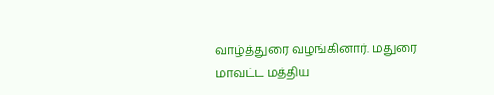வாழ்த்துரை வழங்கினார். மதுரை மாவட்ட மத்திய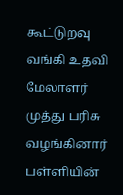கூட்டுறவு வங்கி உதவி மேலாளர் முத்து பரிசு வழங்கினார் பள்ளியின்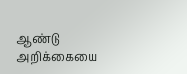ஆண்டு அறிக்கையை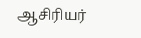ஆசிரியர்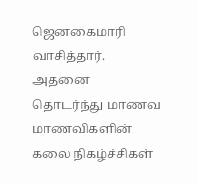ஜெனகைமாரி வாசித்தார். அதனை தொடர்ந்து மாணவ மாணவிகளின் கலை நிகழ்ச்சிகள்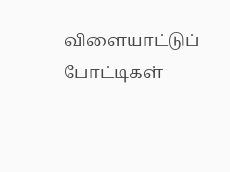விளையாட்டுப் போட்டிகள்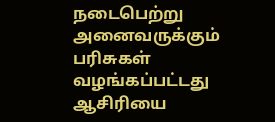நடைபெற்று அனைவருக்கும் பரிசுகள் வழங்கப்பட்டது ஆசிரியை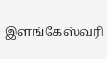இளங்கேஸ்வரி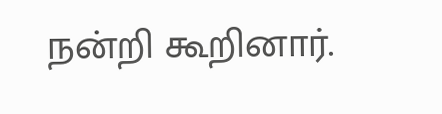நன்றி கூறினார்.